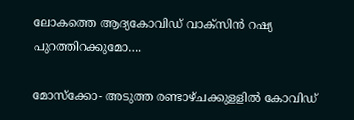ലോകത്തെ ആദ്യകോവിഡ് വാക്സിന്‍ റഷ്യ പുറത്തിറക്കുമോ….

മോസ്ക്കോ- അടുത്ത രണ്ടാഴ്ചക്കുളളില്‍ കോവിഡ്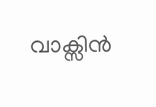വാക്സിന്‍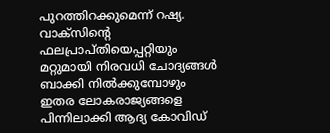പുറത്തിറക്കുമെന്ന് റഷ്യ.  വാക്സിന്‍റെ ഫലപ്രാപ്തിയെപ്പറ്റിയും മറ്റുമായി നിരവധി ചോദ്യങ്ങള്‍ ബാക്കി നില്‍ക്കുമ്പോഴും ഇതര ലോകരാജ്യങ്ങളെ  പിന്നിലാക്കി ആദ്യ കോവിഡ്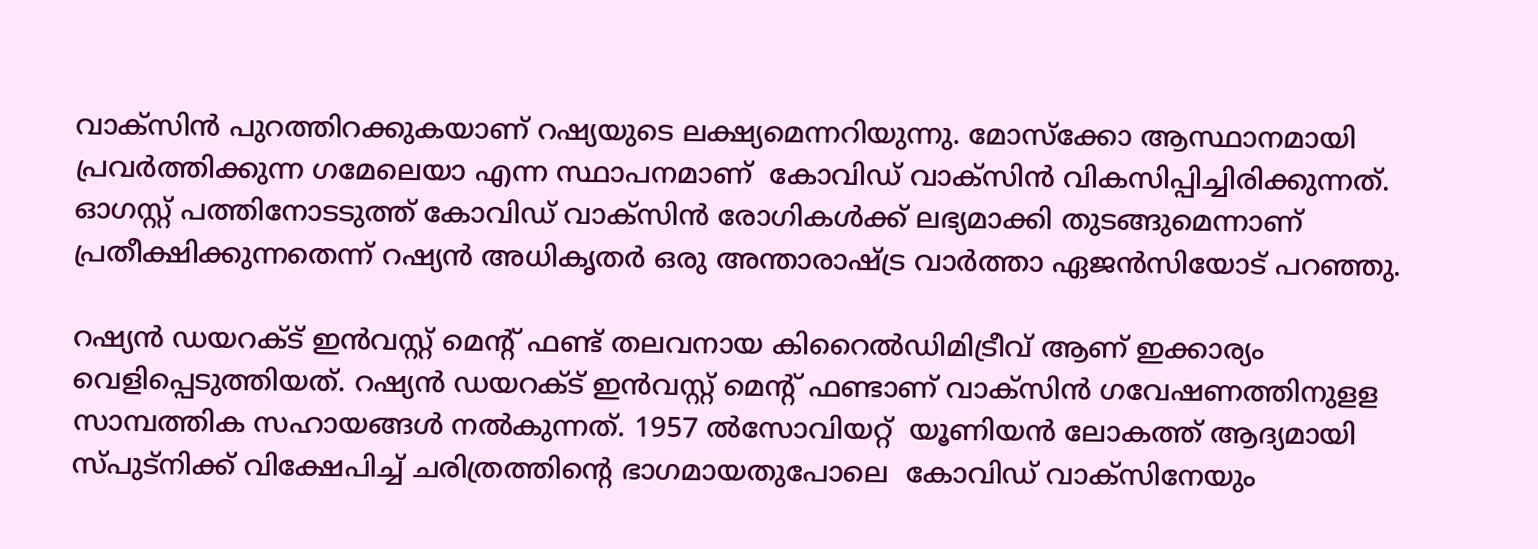വാക്സിന്‍ പുറത്തിറക്കുകയാണ് റഷ്യയുടെ ലക്ഷ്യമെന്നറിയുന്നു. മോസ്ക്കോ ആസ്ഥാനമായി പ്രവര്‍ത്തിക്കുന്ന ഗമേലെയാ എന്ന സ്ഥാപനമാണ്  കോവി‍ഡ് വാക്സിന്‍ വികസിപ്പിച്ചിരിക്കുന്നത്. ഓഗസ്റ്റ് പത്തിനോടടുത്ത് കോവിഡ് വാക്സിന്‍ രോഗികള്‍ക്ക് ലഭ്യമാക്കി തുടങ്ങുമെന്നാണ് പ്രതീക്ഷിക്കുന്നതെന്ന് റഷ്യന്‍ അധികൃതര്‍ ഒരു അന്താരാഷ്ട്ര വാര്‍ത്താ ഏജന്‍സിയോട് പറഞ്ഞു.

റഷ്യന്‍ ഡയറക്ട് ഇന്‍വസ്റ്റ് മെന്‍റ് ഫണ്ട് തലവനായ കിറൈല്‍ഡിമിട്രീവ് ആണ് ഇക്കാര്യം വെളിപ്പെടുത്തിയത്. റഷ്യന്‍ ഡയറക്ട് ഇന്‍വസ്റ്റ് മെന്‍റ് ഫണ്ടാണ് വാക്സിന്‍ ഗവേഷണത്തിനുളള സാമ്പത്തിക സഹായങ്ങള്‍ നല്‍കുന്നത്. 1957 ല്‍സോവിയറ്റ്  യൂണിയന്‍ ലോകത്ത് ആദ്യമായി സ്പുട്നിക്ക് വിക്ഷേപിച്ച് ചരിത്രത്തിന്‍റെ ഭാഗമായതുപോലെ  കോവിഡ് വാക്സിനേയും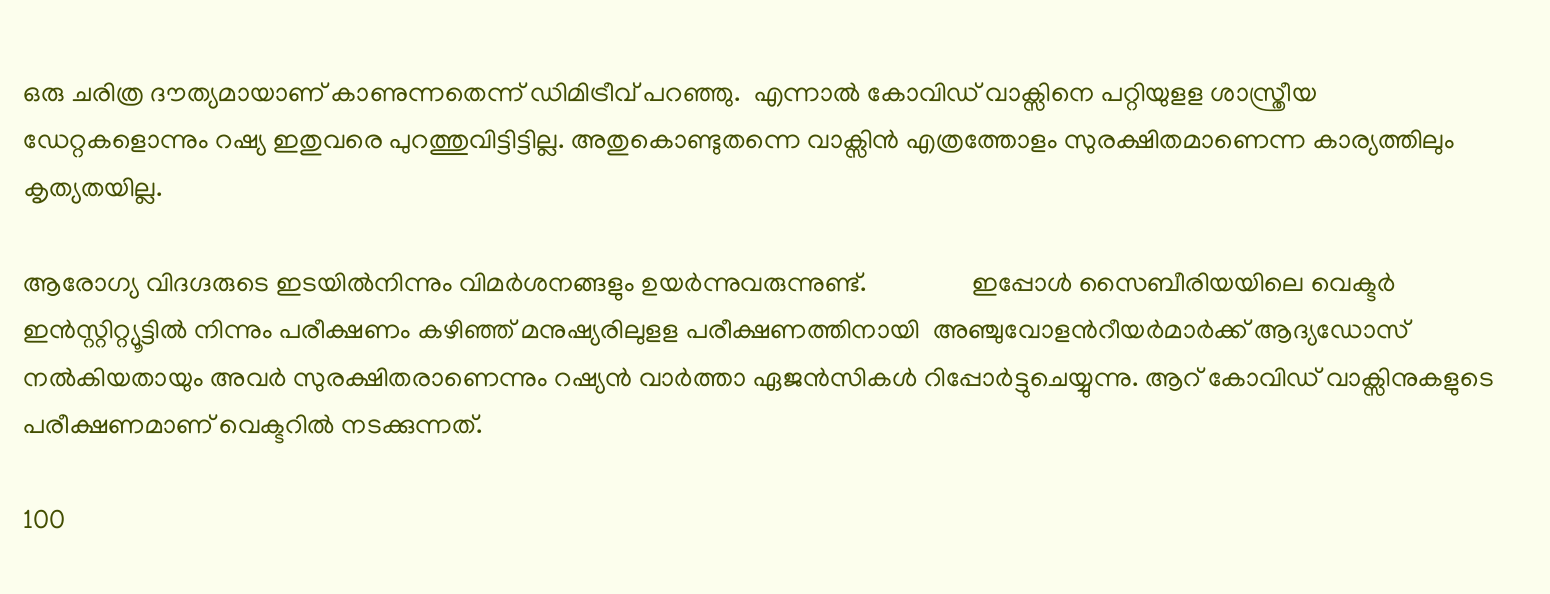ഒരു ചരിത്ര ദൗത്യമായാണ് കാണുന്നതെന്ന് ഡിമിട്രീവ് പറഞ്ഞു.  എന്നാല്‍ കോവിഡ് വാക്സിനെ പറ്റിയുളള ശാസ്ത്രീയ ഡേറ്റകളൊന്നും റഷ്യ ഇതുവരെ പുറത്തുവിട്ടിട്ടില്ല. അതുകൊണ്ടുതന്നെ വാക്സിന്‍ എത്രത്തോളം സുരക്ഷിതമാണെന്ന കാര്യത്തിലും കൃത്യതയില്ല.

ആരോഗ്യ വിദഗ്ദരുടെ ഇടയില്‍നിന്നും വിമര്‍ശനങ്ങളും ഉയര്‍ന്നുവരുന്നുണ്ട്.                ഇപ്പോള്‍ സൈബീരിയയിലെ വെക്ടര്‍ ഇന്‍സ്റ്റിറ്റ്യൂട്ടില്‍ നിന്നും പരീക്ഷണം കഴിഞ്ഞ് മനുഷ്യരിലുളള പരീക്ഷണത്തിനായി  അഞ്ചുവോളന്‍റീയര്‍മാര്‍ക്ക് ആദ്യഡോസ് നല്‍കിയതായും അവര്‍ സുരക്ഷിതരാണെന്നും റഷ്യന്‍ വാര്‍ത്താ ഏജന്‍സികള്‍ റിപ്പോര്‍ട്ടുചെയ്യുന്നു. ആറ് കോവിഡ് വാക്സിനുകളുടെ പരീക്ഷണമാണ് വെക്ടറില്‍ നടക്കുന്നത്.

100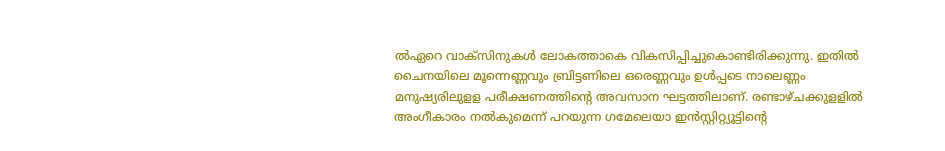ല്‍ഏറെ വാക്സിനുകള്‍ ലോകത്താകെ വികസിപ്പിച്ചുകൊണ്ടിരിക്കുന്നു. ഇതില്‍ ചൈനയിലെ മൂന്നെണ്ണവും ബ്രിട്ടണിലെ ഒരെണ്ണവും ഉള്‍പ്പടെ നാലെണ്ണം മനുഷ്യരിലുളള പരീക്ഷണത്തിന്‍റെ അവസാന ഘട്ടത്തിലാണ്. രണ്ടാഴ്ചക്കുളളില്‍ അംഗീകാരം നല്‍കുമെന്ന് പറയുന്ന ഗമേലെയാ ഇന്‍സ്റ്റിറ്റ്യൂട്ടിന്‍റെ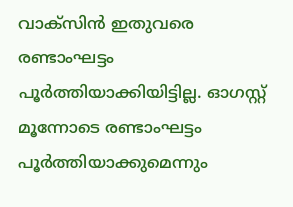വാക്സിന്‍ ഇതുവരെ രണ്ടാംഘട്ടം പൂര്‍ത്തിയാക്കിയിട്ടില്ല. ഓഗസ്റ്റ് മൂന്നോടെ രണ്ടാംഘട്ടം പൂര്‍ത്തിയാക്കുമെന്നും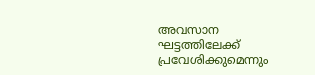അവസാന ഘട്ടത്തിലേക്ക്  പ്രവേശിക്കുമെന്നും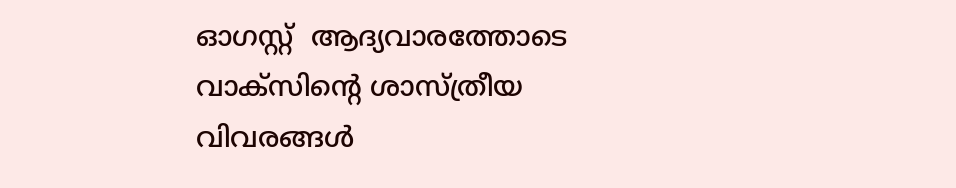ഓഗസ്റ്റ്  ആദ്യവാരത്തോടെ വാക്സിന്‍റെ ശാസ്ത്രീയ വിവരങ്ങള്‍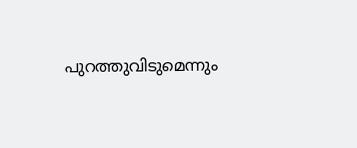പുറത്തുവിടുമെന്നും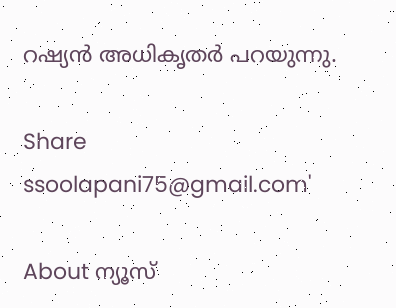റഷ്യന്‍ അധികൃതര്‍ പറയുന്നു.

Share
ssoolapani75@gmail.com'

About ന്യൂസ്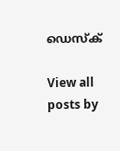ഡെസ്ക്

View all posts by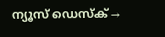ന്യൂസ് ഡെസ്ക് →